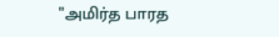"அமிர்த பாரத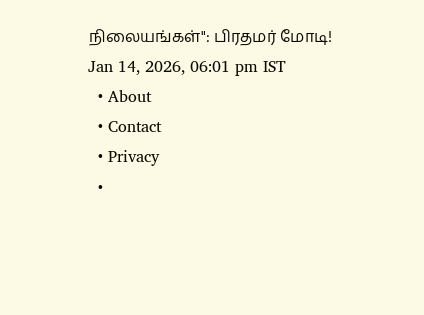நிலையங்கள்": பிரதமர் மோடி!
Jan 14, 2026, 06:01 pm IST
  • About
  • Contact
  • Privacy
  •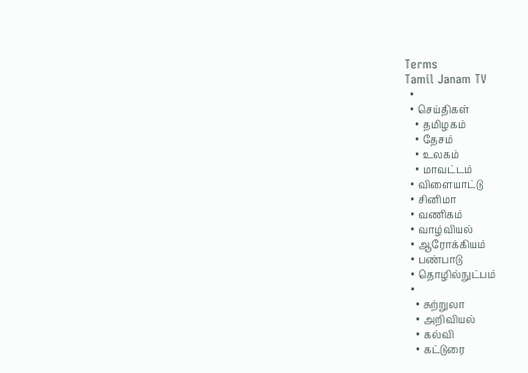Terms
Tamil Janam TV
  •
  • செய்திகள்
    • தமிழகம்
    • தேசம்
    • உலகம்
    • மாவட்டம்
  • விளையாட்டு
  • சினிமா
  • வணிகம்
  • வாழ்வியல்
  • ஆரோக்கியம்
  • பண்பாடு
  • தொழில்நுட்பம்
  •
    • சுற்றுலா
    • அறிவியல்
    • கல்வி
    • கட்டுரை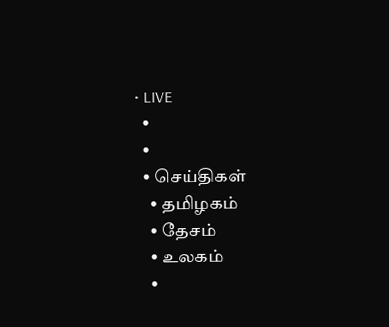• LIVE
  •
  •
  • செய்திகள்
    • தமிழகம்
    • தேசம்
    • உலகம்
    •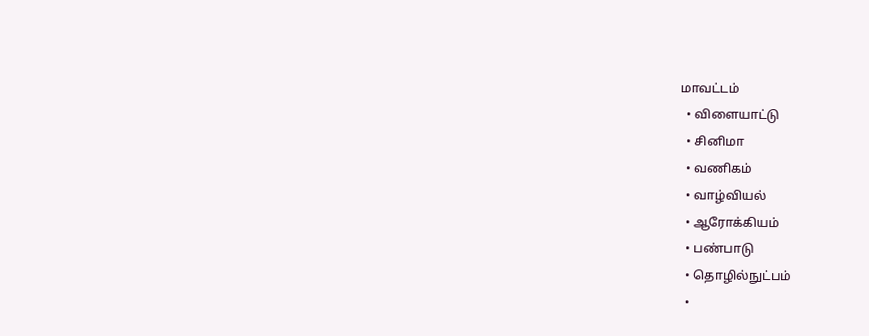மாவட்டம்
  • விளையாட்டு
  • சினிமா
  • வணிகம்
  • வாழ்வியல்
  • ஆரோக்கியம்
  • பண்பாடு
  • தொழில்நுட்பம்
  •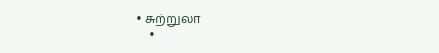• சுற்றுலா
    •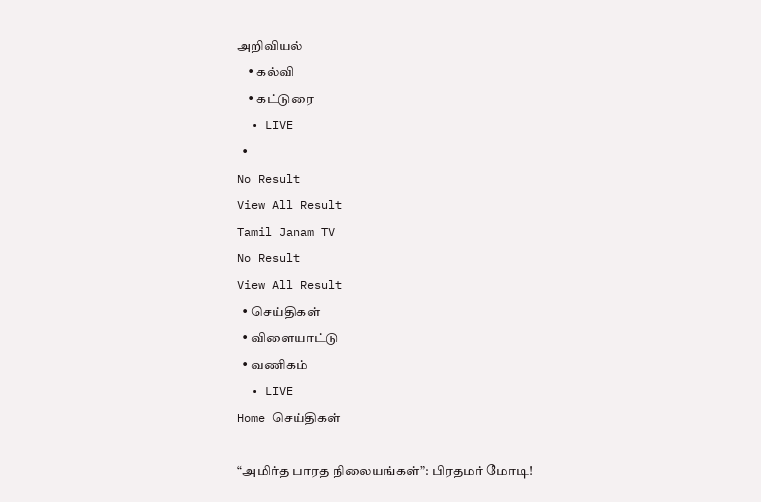அறிவியல்
    • கல்வி
    • கட்டுரை
  • LIVE
  •
No Result
View All Result
Tamil Janam TV
No Result
View All Result
  • செய்திகள்
  • விளையாட்டு
  • வணிகம்
  • LIVE
Home செய்திகள்

“அமிர்த பாரத நிலையங்கள்”: பிரதமர் மோடி!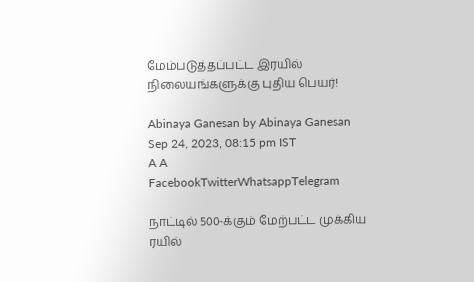மேம்படுத்தப்பட்ட இரயில் நிலையங்களுக்கு புதிய பெயர்!

Abinaya Ganesan by Abinaya Ganesan
Sep 24, 2023, 08:15 pm IST
A A
FacebookTwitterWhatsappTelegram

நாட்டில் 500-க்கும் மேற்பட்ட முக்கிய ரயில்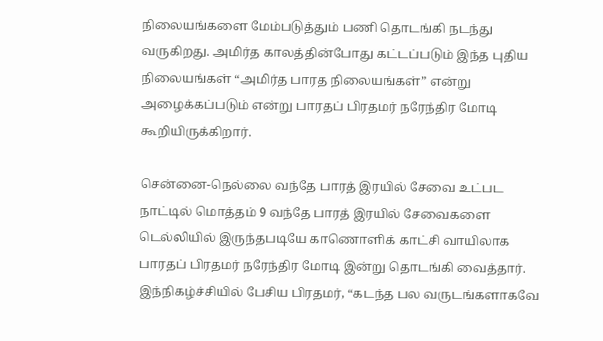நிலையங்களை மேம்படுத்தும் பணி தொடங்கி நடந்து வருகிறது. அமிர்த காலத்தின்போது கட்டப்படும் இந்த புதிய நிலையங்கள் “அமிர்த பாரத நிலையங்கள்” என்று அழைக்கப்படும் என்று பாரதப் பிரதமர் நரேந்திர மோடி கூறியிருக்கிறார்.

சென்னை-நெல்லை வந்தே பாரத் இரயில் சேவை உட்பட நாட்டில் மொத்தம் 9 வந்தே பாரத் இரயில் சேவைகளை டெல்லியில் இருந்தபடியே காணொளிக் காட்சி வாயிலாக பாரதப் பிரதமர் நரேந்திர மோடி இன்று தொடங்கி வைத்தார். இந்நிகழ்ச்சியில் பேசிய பிரதமர், “கடந்த பல வருடங்களாகவே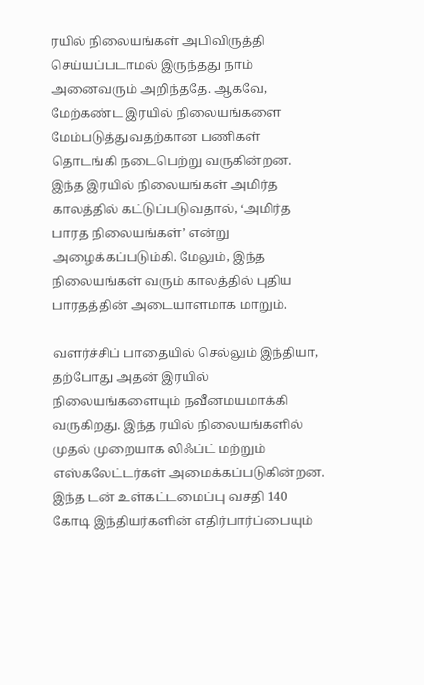ரயில் நிலையங்கள் அபிவிருத்தி செய்யப்படாமல் இருந்தது நாம் அனைவரும் அறிந்ததே. ஆகவே, மேற்கண்ட இரயில் நிலையங்களை மேம்படுத்துவதற்கான பணிகள் தொடங்கி நடைபெற்று வருகின்றன. இந்த இரயில் நிலையங்கள் அமிர்த காலத்தில் கட்டுப்படுவதால், ‘அமிர்த பாரத நிலையங்கள்’ என்று அழைக்கப்படும்கி. மேலும், இந்த நிலையங்கள் வரும் காலத்தில் புதிய பாரதத்தின் அடையாளமாக மாறும்.

வளர்ச்சிப் பாதையில் செல்லும் இந்தியா, தற்போது அதன் இரயில் நிலையங்களையும் நவீனமயமாக்கி வருகிறது. இந்த ரயில் நிலையங்களில் முதல் முறையாக லிஃப்ட் மற்றும் எஸ்கலேட்டர்கள் அமைக்கப்படுகின்றன. இந்த டன் உள்கட்டமைப்பு வசதி 140 கோடி இந்தியர்களின் எதிர்பார்ப்பையும்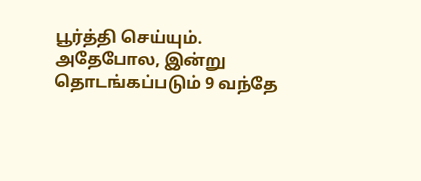பூர்த்தி செய்யும். அதேபோல, இன்று தொடங்கப்படும் 9 வந்தே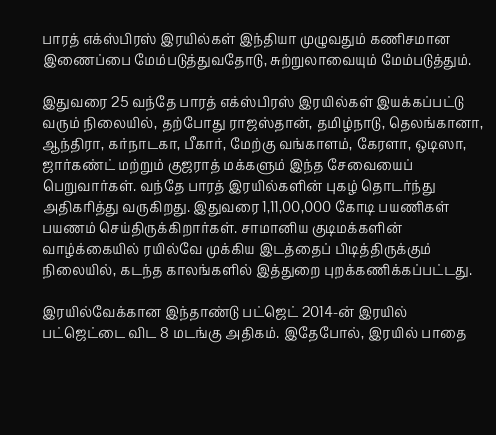பாரத் எக்ஸ்பிரஸ் இரயில்கள் இந்தியா முழுவதும் கணிசமான இணைப்பை மேம்படுத்துவதோடு, சுற்றுலாவையும் மேம்படுத்தும்.

இதுவரை 25 வந்தே பாரத் எக்ஸ்பிரஸ் இரயில்கள் இயக்கப்பட்டு வரும் நிலையில், தற்போது ராஜஸ்தான், தமிழ்நாடு, தெலங்கானா, ஆந்திரா, கர்நாடகா, பீகார், மேற்கு வங்காளம், கேரளா, ஒடிஸா, ஜார்கண்ட் மற்றும் குஜராத் மக்களும் இந்த சேவையைப் பெறுவார்கள். வந்தே பாரத் இரயில்களின் புகழ் தொடர்ந்து அதிகரித்து வருகிறது. இதுவரை 1,11,00,000 கோடி பயணிகள் பயணம் செய்திருக்கிறார்கள். சாமானிய குடிமக்களின் வாழ்க்கையில் ரயில்வே முக்கிய இடத்தைப் பிடித்திருக்கும் நிலையில், கடந்த காலங்களில் இத்துறை புறக்கணிக்கப்பட்டது.

இரயில்வேக்கான இந்தாண்டு பட்ஜெட் 2014-ன் இரயில் பட்ஜெட்டை விட 8 மடங்கு அதிகம். இதேபோல், இரயில் பாதை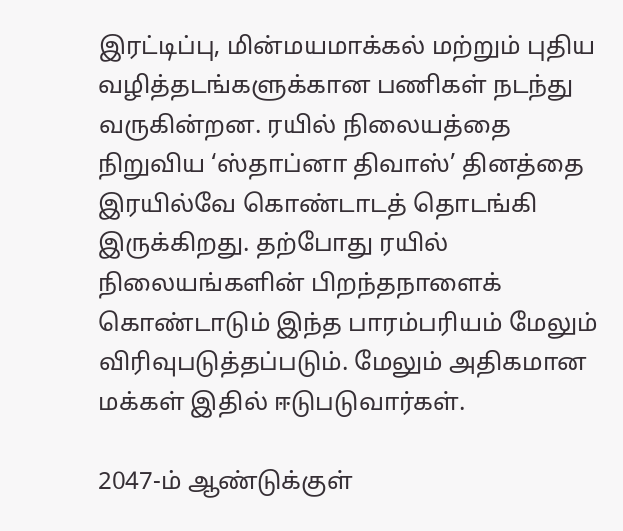இரட்டிப்பு, மின்மயமாக்கல் மற்றும் புதிய வழித்தடங்களுக்கான பணிகள் நடந்து வருகின்றன. ரயில் நிலையத்தை நிறுவிய ‘ஸ்தாப்னா திவாஸ்’ தினத்தை இரயில்வே கொண்டாடத் தொடங்கி இருக்கிறது. தற்போது ரயில் நிலையங்களின் பிறந்தநாளைக் கொண்டாடும் இந்த பாரம்பரியம் மேலும் விரிவுபடுத்தப்படும். மேலும் அதிகமான மக்கள் இதில் ஈடுபடுவார்கள்.

2047-ம் ஆண்டுக்குள்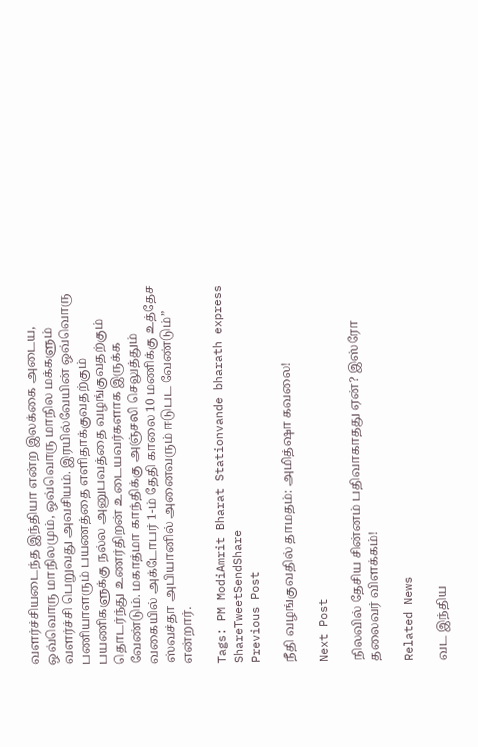வளர்ச்சியடைந்த இந்தியா என்ற இலக்கை அடைய, ஒவ்வொரு மாநிலமும், ஒவ்வொரு மாநில மக்களும் வளர்ச்சி பெறுவது அவசியம். இரயில்வேயின் ஒவ்வொரு பணியாளரும் பயணத்தை எளிதாக்குவதற்கும் பயணிகளுக்கு நல்ல அனுபவத்தை வழங்குவதற்கும் தொடர்ந்து உணர்திறன் உடையவர்களாக இருக்க வேண்டும். மகாத்மா காந்திக்கு அஞ்சலி செலுத்தும் வகையில் அக்டோபர் 1-ம் தேதி காலை 10 மணிக்கு உத்தேச ஸ்வச்தா அபியானில் அனைவரும் ஈடுபட வேண்டும்” என்றார்.

Tags: PM ModiAmrit Bharat Stationvande bharath express
ShareTweetSendShare
Previous Post

நீதி வழங்குவதில் தாமதம்: அமித்ஷா கவலை!

Next Post

நிலவில் தேசிய சின்னம் பதிவாகாதது ஏன்? இஸ்ரோ தலைவர் விளக்கம்!

Related News

வட இந்திய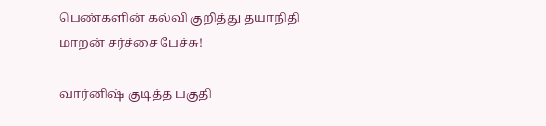பெண்களின் கல்வி குறித்து தயாநிதி மாறன் சர்ச்சை பேச்சு!

வார்னிஷ் குடித்த பகுதி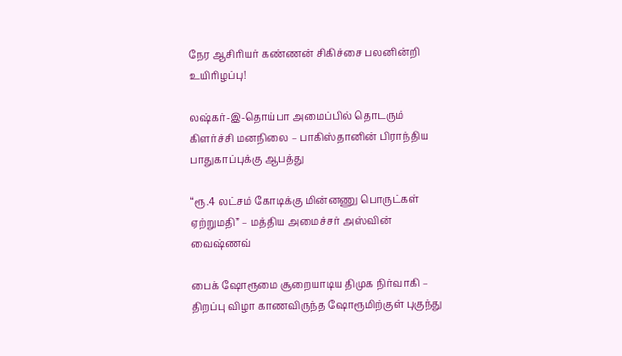நேர ஆசிரியர் கண்ணன் சிகிச்சை பலனின்றி உயிரிழப்பு!

லஷ்கர்-இ-தொய்பா அமைப்பில் தொடரும் கிளர்ச்சி மனநிலை – பாகிஸ்தானின் பிராந்திய பாதுகாப்புக்கு ஆபத்து

“ரூ.4 லட்சம் கோடிக்கு மின்னணு பொருட்கள் ஏற்றுமதி” – மத்திய அமைச்சர் அஸ்வின் வைஷ்ணவ்

பைக் ஷோரூமை சூறையாடிய திமுக நிர்வாகி – திறப்பு விழா காணவிருந்த ஷோரூமிற்குள் புகுந்து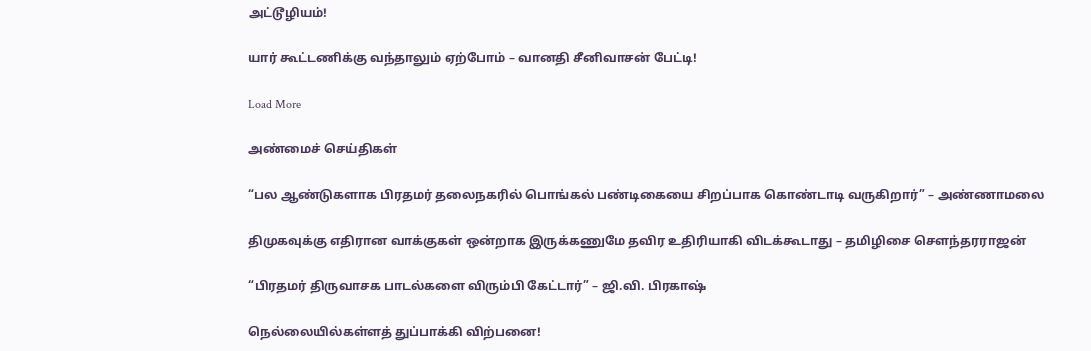அட்டூழியம்!

யார் கூட்டணிக்கு வந்தாலும் ஏற்போம் – வானதி சீனிவாசன் பேட்டி!

Load More

அண்மைச் செய்திகள்

“பல ஆண்டுகளாக பிரதமர் தலைநகரில் பொங்கல் பண்டிகையை சிறப்பாக கொண்டாடி வருகிறார்” – அண்ணாமலை

திமுகவுக்கு எதிரான வாக்குகள் ஒன்றாக இருக்கணுமே தவிர உதிரியாகி விடக்கூடாது – தமிழிசை சௌந்தரராஜன்

“பிரதமர் திருவாசக பாடல்களை விரும்பி கேட்டார்” – ஜி.வி. பிரகாஷ்

நெல்லையில்கள்ளத் துப்பாக்கி விற்பனை!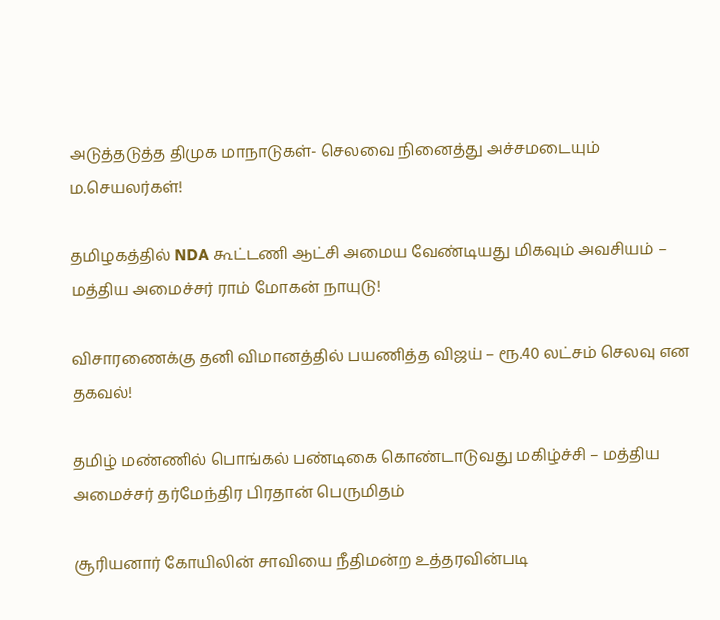அடுத்தடுத்த திமுக மாநாடுகள்- செலவை நினைத்து அச்சமடையும் ம.செயலர்கள்!

தமிழகத்தில் NDA கூட்டணி ஆட்சி அமைய வேண்டியது மிகவும் அவசியம் – மத்திய அமைச்சர் ராம் மோகன் நாயுடு!

விசாரணைக்கு தனி விமானத்தில் பயணித்த விஜய் – ரூ.40 லட்சம் செலவு என தகவல்!

தமிழ் மண்ணில் பொங்கல் பண்டிகை கொண்டாடுவது மகிழ்ச்சி – மத்திய அமைச்சர் தர்மேந்திர பிரதான் பெருமிதம்

சூரியனார் கோயிலின் சாவியை நீதிமன்ற உத்தரவின்படி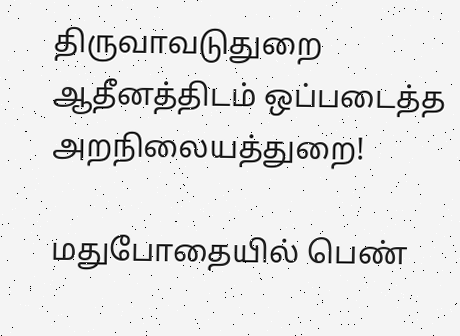திருவாவடுதுறை ஆதீனத்திடம் ஒப்படைத்த அறநிலையத்துறை!

மதுபோதையில் பெண்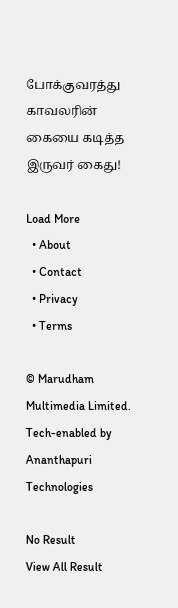போக்குவரத்து காவலரின் கையை கடித்த இருவர் கைது!

Load More
  • About
  • Contact
  • Privacy
  • Terms

© Marudham Multimedia Limited.
Tech-enabled by Ananthapuri Technologies

No Result
View All Result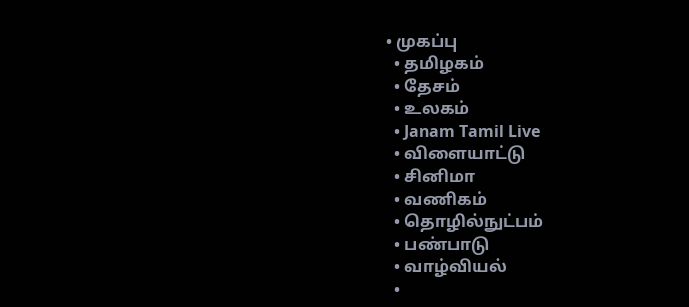• முகப்பு
  • தமிழகம்
  • தேசம்
  • உலகம்
  • Janam Tamil Live
  • விளையாட்டு
  • சினிமா
  • வணிகம்
  • தொழில்நுட்பம்
  • பண்பாடு
  • வாழ்வியல்
  •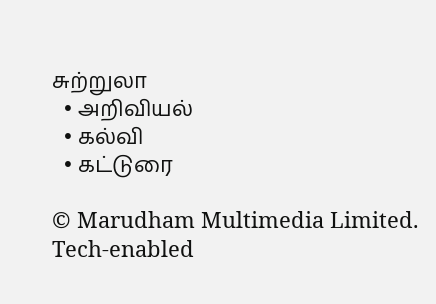சுற்றுலா
  • அறிவியல்
  • கல்வி
  • கட்டுரை

© Marudham Multimedia Limited.
Tech-enabled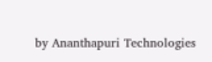by Ananthapuri Technologies